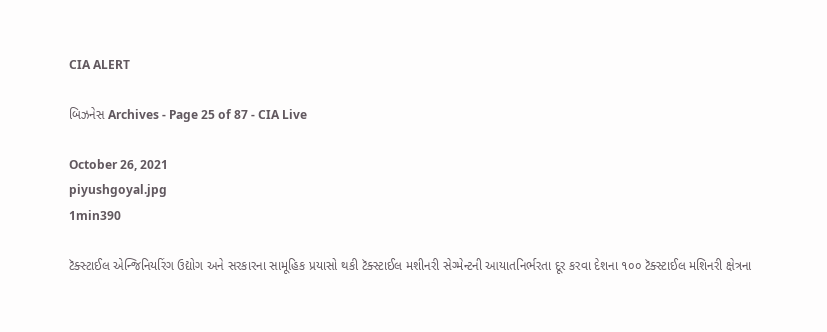CIA ALERT

બિઝનેસ Archives - Page 25 of 87 - CIA Live

October 26, 2021
piyushgoyal.jpg
1min390

ટૅક્સ્ટાઈલ એન્જિનિયરિંગ ઉદ્યોગ અને સરકારના સામૂહિક પ્રયાસો થકી ટૅક્સ્ટાઈલ મશીનરી સેગ્મેન્ટની આયાતનિર્ભરતા દૂર કરવા દેશના ૧૦૦ ટૅક્સ્ટાઈલ મશિનરી ક્ષેત્રના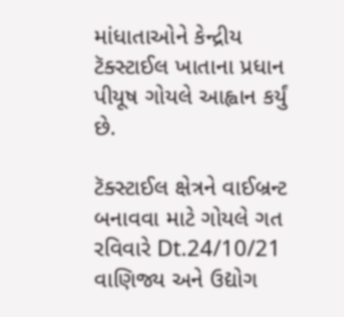માંધાતાઓને કેન્દ્રીય ટૅક્સ્ટાઈલ ખાતાના પ્રધાન પીયૂષ ગોયલે આહ્વાન કર્યું છે.

ટૅક્સ્ટાઈલ ક્ષેત્રને વાઈબ્રન્ટ બનાવવા માટે ગોયલે ગત રવિવારે Dt.24/10/21 વાણિજ્ય અને ઉદ્યોગ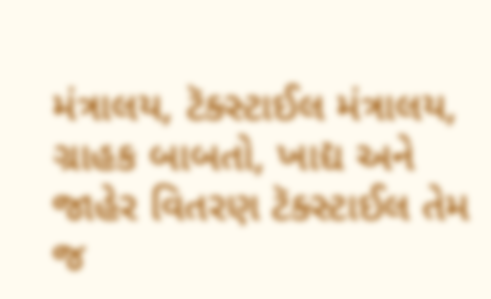મંત્રાલય, ટૅક્સ્ટાઈલ મંત્રાલય, ગ્રાહક બાબતો, ખાદ્ય અને જાહેર વિતરણ ટૅક્સ્ટાઈલ તેમ જ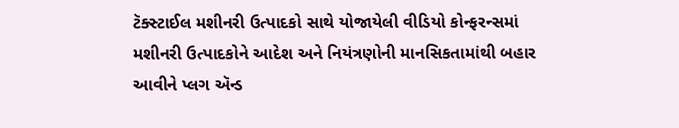ટૅક્સ્ટાઈલ મશીનરી ઉત્પાદકો સાથે યોજાયેલી વીડિયો કોન્ફરન્સમાં મશીનરી ઉત્પાદકોને આદેશ અને નિયંત્રણોની માનસિકતામાંથી બહાર આવીને પ્લગ ઍન્ડ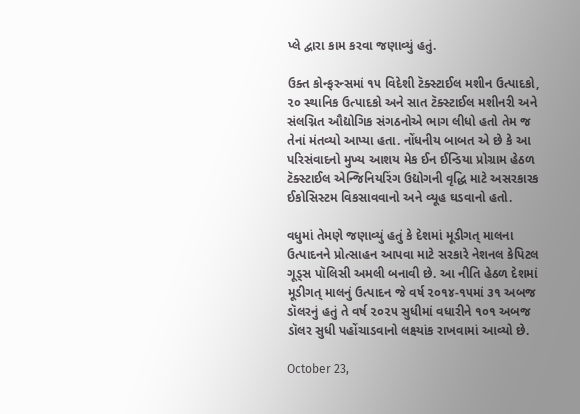પ્લે દ્વારા કામ કરવા જણાવ્યું હતું.

ઉક્ત કોન્ફરન્સમાં ૧૫ વિદેશી ટૅક્સ્ટાઈલ મશીન ઉત્પાદકો, ૨૦ સ્થાનિક ઉત્પાદકો અને સાત ટૅક્સ્ટાઈલ મશીનરી અને સંલગ્નિત ઔદ્યોગિક સંગઠનોએ ભાગ લીધો હતો તેમ જ તેનાં મંતવ્યો આપ્યા હતા. નોંધનીય બાબત એ છે કે આ પરિસંવાદનો મુખ્ય આશય મેક ઈન ઈન્ડિયા પ્રોગ્રામ હેઠળ ટૅક્સ્ટાઈલ એન્જિનિયરિંગ ઉદ્યોગની વૃદ્ધિ માટે અસરકારક ઈકોસિસ્ટમ વિકસાવવાનો અને વ્યૂહ ઘડવાનો હતો.

વધુમાં તેમણે જણાવ્યું હતું કે દેશમાં મૂડીગત્ માલના ઉત્પાદનને પ્રોત્સાહન આપવા માટે સરકારે નેશનલ કેપિટલ ગૂડ્સ પૉલિસી અમલી બનાવી છે. આ નીતિ હેઠળ દેશમાં મૂડીગત્ માલનું ઉત્પાદન જે વર્ષ ૨૦૧૪-૧૫માં ૩૧ અબજ ડૉલરનું હતું તે વર્ષ ૨૦૨૫ સુધીમાં વધારીને ૧૦૧ અબજ ડૉલર સુધી પહોંચાડવાનો લક્ષ્યાંક રાખવામાં આવ્યો છે.

October 23,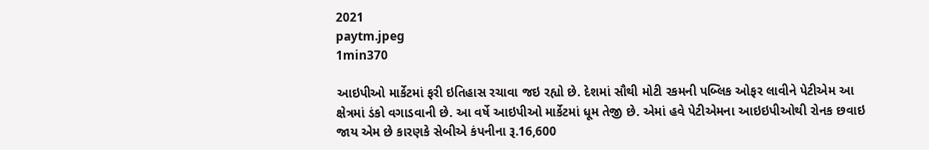2021
paytm.jpeg
1min370

આઇપીઓ માર્કેટમાં ફરી ઇતિહાસ રચાવા જઇ રહ્યો છે. દેશમાં સૌથી મોટી રકમની પબ્લિક ઓફર લાવીને પેટીએમ આ ક્ષેત્રમાં ડંકો વગાડવાની છે. આ વર્ષે આઇપીઓ માર્કેટમાં ધૂમ તેજી છે. એમાં હવે પેટીએમના આઇઇપીઓથી રોનક છવાઇ જાય એમ છે કારણકે સેબીએ કંપનીના રૂ.16,600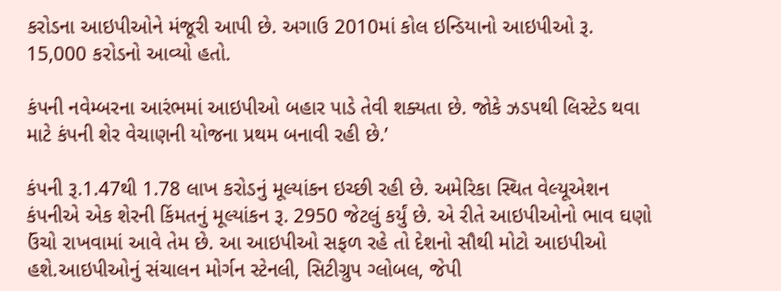કરોડના આઇપીઓને મંજૂરી આપી છે. અગાઉ 2010માં કોલ ઇન્ડિયાનો આઇપીઓ રૂ. 15,000 કરોડનો આવ્યો હતો.

કંપની નવેમ્બરના આરંભમાં આઇપીઓ બહાર પાડે તેવી શક્યતા છે. જોકે ઝડપથી લિસ્ટેડ થવા માટે કંપની શેર વેચાણની યોજના પ્રથમ બનાવી રહી છે.’

કંપની રૂ.1.47થી 1.78 લાખ કરોડનું મૂલ્યાંકન ઇચ્છી રહી છે. અમેરિકા સ્થિત વેલ્યૂએશન કંપનીએ એક શેરની કિંમતનું મૂલ્યાંકન રૂ. 2950 જેટલું કર્યું છે. એ રીતે આઇપીઓનો ભાવ ઘણો ઉંચો રાખવામાં આવે તેમ છે. આ આઇપીઓ સફળ રહે તો દેશનો સૌથી મોટો આઇપીઓ હશે.આઇપીઓનું સંચાલન મોર્ગન સ્ટેનલી, સિટીગ્રુપ ગ્લોબલ, જેપી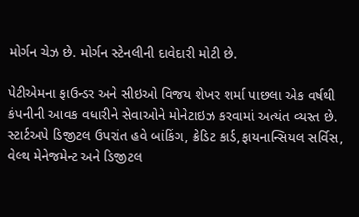મોર્ગન ચેઝ છે. મોર્ગન સ્ટેનલીની દાવેદારી મોટી છે.

પેટીએમના ફાઉન્ડર અને સીઇઓ વિજય શેખર શર્મા પાછલા એક વર્ષથી કંપનીની આવક વધારીને સેવાઓને મોનેટાઇઝ કરવામાં અત્યંત વ્યસ્ત છે. સ્ટાર્ટઅપે ડિજીટલ ઉપરાંત હવે બાંકિંગ, ક્રેડિટ કાર્ડ,ફાયનાન્સિયલ સર્વિસ, વેલ્થ મેનેજમેન્ટ અને ડિજીટલ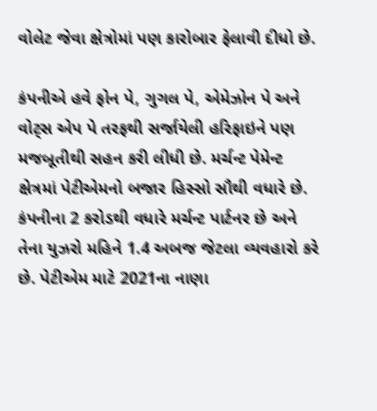વોલેટ જેવા ક્ષેત્રોમાં પણ કારોબાર ફેલાવી દીધો છે.

કંપનીએ હવે ફોન પે, ગુગલ પે, એમેઝોન પે અને વોટ્સ એપ પે તરફથી સર્જાયેલી હરિફાઇને પણ મજબૂતીથી સહન કરી લીધી છે. મર્ચન્ટ પેમેન્ટ ક્ષેત્રમાં પેટીએમનો બજાર હિસ્સો સૌથી વધારે છે. કંપનીના 2 કરોડથી વધારે મર્ચન્ટ પાર્ટનર છે અને તેના યુઝરો મહિને 1.4 અબજ જેટલા વ્યવહારો કરે છે. પેટીએમ માટે 2021ના નાણા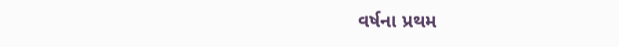વર્ષના પ્રથમ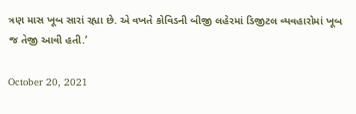ત્રણ માસ ખૂબ સારાં રહ્યા છે. એ વખતે કોવિડની બીજી લહેરમાં ડિજીટલ વ્યવહારોમાં ખૂબ જ તેજી આવી હતી.’

October 20, 2021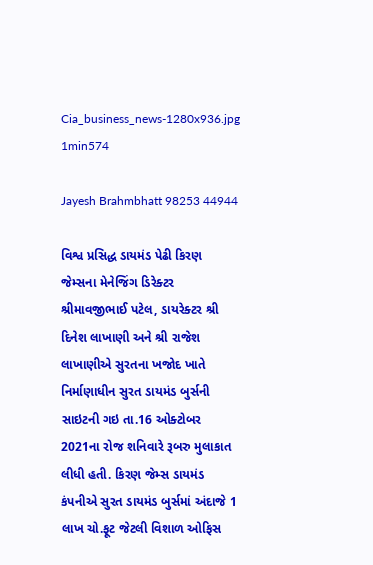Cia_business_news-1280x936.jpg
1min574

Jayesh Brahmbhatt 98253 44944

વિશ્વ પ્રસિદ્ધ ડાયમંડ પેઢી કિરણ જેમ્સના મેનેજિંગ ડિરેક્ટર શ્રીમાવજીભાઈ પટેલ, ડાયરેક્ટર શ્રી દિનેશ લાખાણી અને શ્રી રાજેશ લાખાણીએ સુરતના ખજોદ ખાતે નિર્માણાધીન સુરત ડાયમંડ બુર્સની સાઇટની ગઇ તા.16 ઓક્ટોબર 2021ના રોજ શનિવારે રૂબરુ મુલાકાત લીધી હતી. કિરણ જેમ્સ ડાયમંડ કંપનીએ સુરત ડાયમંડ બુર્સમાં અંદાજે 1 લાખ ચો.ફૂટ જેટલી વિશાળ ઓફિસ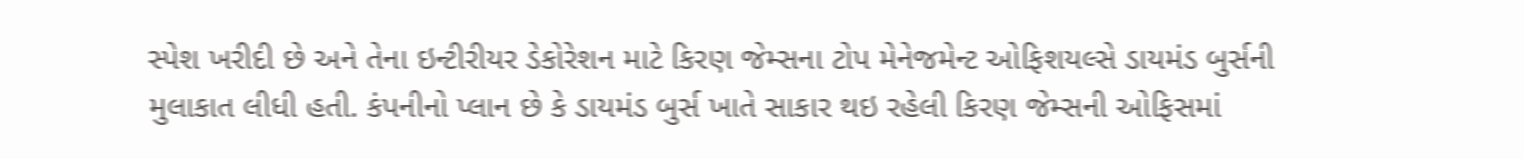સ્પેશ ખરીદી છે અને તેના ઇન્ટીરીયર ડેકોરેશન માટે કિરણ જેમ્સના ટોપ મેનેજમેન્ટ ઓફિશયલ્સે ડાયમંડ બુર્સની મુલાકાત લીધી હતી. કંપનીનો પ્લાન છે કે ડાયમંડ બુર્સ ખાતે સાકાર થઇ રહેલી કિરણ જેમ્સની ઓફિસમાં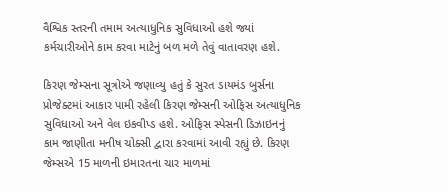વૈશ્વિક સ્તરની તમામ અત્યાધુનિક સુવિધાઓ હશે જ્યાં કર્મચારીઓને કામ કરવા માટેનું બળ મળે તેવું વાતાવરણ હશે.

કિરણ જેમ્સના સૂત્રોએ જણાવ્યુ હતું કે સુરત ડાયમંડ બુર્સના પ્રોજેક્ટમાં આકાર પામી રહેલી કિરણ જેમ્સની ઓફિસ અત્યાધુનિક સુવિધાઓ અને વેલ ઇકવીપ્ડ હશે. ઓફિસ સ્પેસની ડિઝાઇનનું કામ જાણીતા મનીષ ચોક્સી દ્વારા કરવામાં આવી રહ્યું છે. કિરણ જેમ્સએ 15 માળની ઇમારતના ચાર માળમાં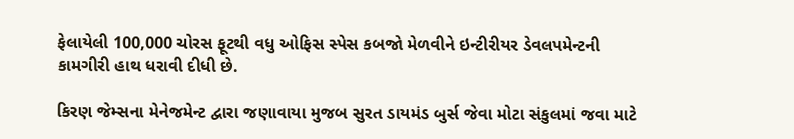ફેલાયેલી 100,000 ચોરસ ફૂટથી વધુ ઓફિસ સ્પેસ કબજો મેળવીને ઇન્ટીરીયર ડેવલપમેન્ટની કામગીરી હાથ ધરાવી દીધી છે.

કિરણ જેમ્સના મેનેજમેન્ટ દ્વારા જણાવાયા મુજબ સુરત ડાયમંડ બુર્સ જેવા મોટા સંકુલમાં જવા માટે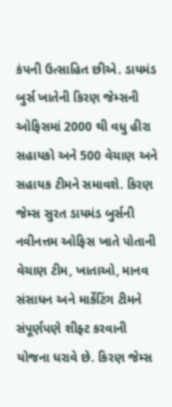કંપની ઉત્સાહિત છીએ. ડાયમંડ બુર્સ ખાતેની કિરણ જેમ્સની ઓફિસમાં 2000 થી વધુ હીરા સહાયકો અને 500 વેચાણ અને સહાયક ટીમને સમાવશે. કિરણ જેમ્સ સુરત ડાયમંડ બુર્સની નવીનત્તમ ઓફિસ ખાતે પોતાની વેચાણ ટીમ, ખાતાઓ, માનવ સંસાધન અને માર્કેટિંગ ટીમને સંપૂર્ણપણે શીફ્ટ કરવાની યોજના ધરાવે છે. કિરણ જેમ્સ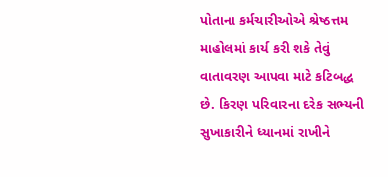પોતાના કર્મચારીઓએ શ્રેષ્ઠત્તમ માહોલમાં કાર્ય કરી શકે તેવું વાતાવરણ આપવા માટે કટિબદ્ધ છે. કિરણ પરિવારના દરેક સભ્યની સુખાકારીને ધ્યાનમાં રાખીને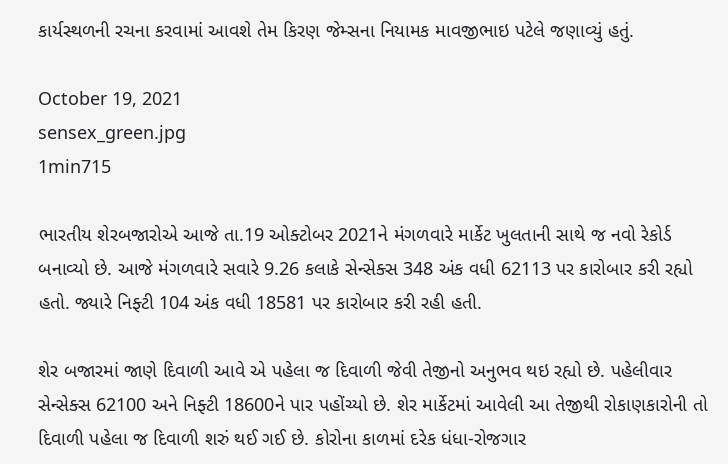કાર્યસ્થળની રચના કરવામાં આવશે તેમ કિરણ જેમ્સના નિયામક માવજીભાઇ પટેલે જણાવ્યું હતું.

October 19, 2021
sensex_green.jpg
1min715

ભારતીય શેરબજારોએ આજે તા.19 ઓક્ટોબર 2021ને મંગળવારે માર્કેટ ખુલતાની સાથે જ નવો રેકોર્ડ બનાવ્યો છે. આજે મંગળવારે સવારે 9.26 કલાકે સેન્સેક્સ 348 અંક વધી 62113 પર કારોબાર કરી રહ્યો હતો. જ્યારે નિફ્ટી 104 અંક વધી 18581 પર કારોબાર કરી રહી હતી.

શેર બજારમાં જાણે દિવાળી આવે એ પહેલા જ દિવાળી જેવી તેજીનો અનુભવ થઇ રહ્યો છે. પહેલીવાર સેન્સેક્સ 62100 અને નિફ્ટી 18600ને પાર પહોંચ્યો છે. શેર માર્કેટમાં આવેલી આ તેજીથી રોકાણકારોની તો દિવાળી પહેલા જ દિવાળી શરું થઈ ગઈ છે. કોરોના કાળમાં દરેક ધંધા-રોજગાર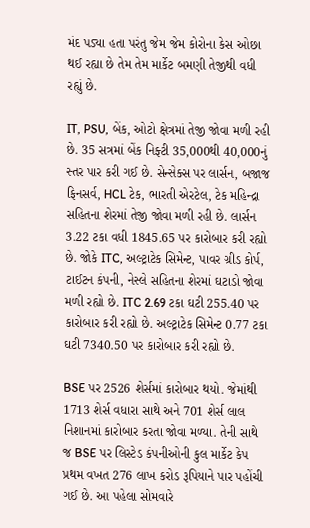મંદ પડ્યા હતા પરંતુ જેમ જેમ કોરોના કેસ ઓછા થઈ રહ્યા છે તેમ તેમ માર્કેટ બમણી તેજીથી વધી રહ્યું છે.

IT, PSU, બેંક, ઓટો ક્ષેત્રમાં તેજી જોવા મળી રહી છે. 35 સત્રમાં બેંક નિફ્ટી 35,000થી 40,000નું સ્તર પાર કરી ગઈ છે. સેન્સેક્સ પર લાર્સન, બજાજ ફિનસર્વ, HCL ટેક, ભારતી એરટેલ, ટેક મહિન્દ્રા સહિતના શેરમાં તેજી જોવા મળી રહી છે. લાર્સન 3.22 ટકા વધી 1845.65 પર કારોબાર કરી રહ્યો છે. જોકે ITC, અલ્ટ્રાટેક સિમેન્ટ, પાવર ગ્રીડ કોર્પ, ટાઈટન કંપની, નેસ્લે સહિતના શેરમાં ઘટાડો જોવા મળી રહ્યો છે. ITC 2.69 ટકા ઘટી 255.40 પર કારોબાર કરી રહ્યો છે. અલ્ટ્રાટેક સિમેન્ટ 0.77 ટકા ઘટી 7340.50 પર કારોબાર કરી રહ્યો છે.

BSE પર 2526 શેર્સમાં કારોબાર થયો. જેમાંથી 1713 શેર્સ વધારા સાથે અને 701 શેર્સ લાલ નિશાનમાં કારોબાર કરતા જોવા મળ્યા. તેની સાથે જ BSE પર લિસ્ટેડ કંપનીઓની કુલ માર્કેટ કેપ પ્રથમ વખત 276 લાખ કરોડ રૂપિયાને પાર પહોંચી ગઈ છે. આ પહેલા સોમવારે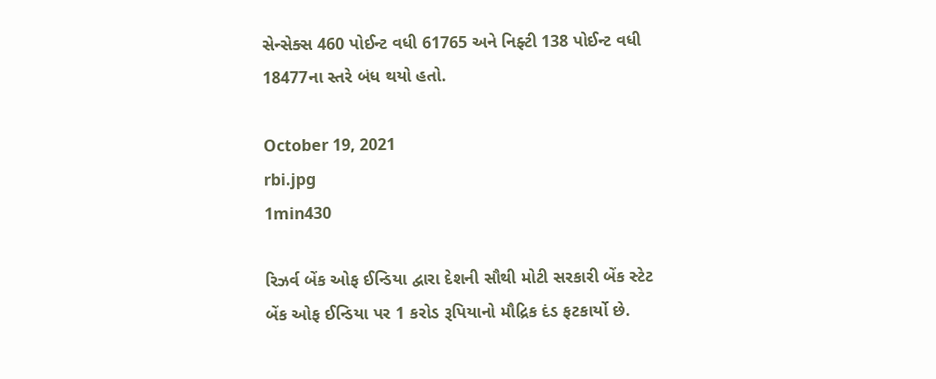સેન્સેક્સ 460 પોઈન્ટ વધી 61765 અને નિફ્ટી 138 પોઈન્ટ વધી 18477ના સ્તરે બંધ થયો હતો.

October 19, 2021
rbi.jpg
1min430

રિઝર્વ બેંક ઓફ ઈન્ડિયા દ્વારા દેશની સૌથી મોટી સરકારી બેંક સ્ટેટ બેંક ઓફ ઈન્ડિયા પર 1 કરોડ રૂપિયાનો મૌદ્રિક દંડ ફટકાર્યો છે.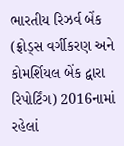ભારતીય રિઝર્વ બેંક (ફ્રોડ્સ વર્ગીકરણ અને કોમર્શિયલ બેંક દ્વારા રિપોર્ટિંગ) 2016નામાં રહેલાં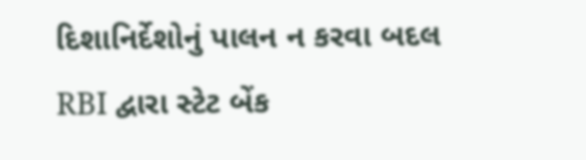દિશાનિર્દેશોનું પાલન ન કરવા બદલ RBI દ્વારા સ્ટેટ બેંક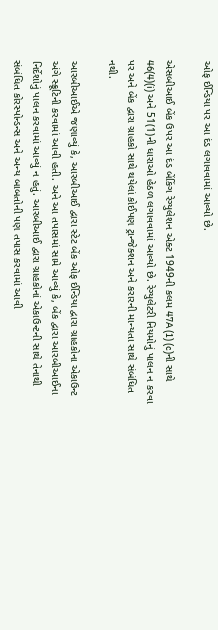ઓફ ઈન્ડિયા પર આ દંડ લગાવવામાં આવ્યો છે.

એસબીઆઈ બેંક ઉપર આ દંડ બેંકિંગ રેગ્યુલેશન એક્ટ 1949ની કલમ 47A (1) (c)ની સાથે 46(4)(i) અને 51(1)ની ધારાઓ હેઠળ લગાવવામાં આવ્યો છે. રેગ્યુલેટરી નિયમોનું પાલન ન કરવા પર અને બેંક દ્વારા ગ્રાહકો સાથે થયેલાં કોઈપણ ટ્રાન્જેક્શન અને કરારની માન્યતા સાથે સંબંધિત નથી.

આરબીઆઈએ જણાવ્યું કે, આરબીઆઈ દ્વારા સ્ટેટ બેંક ઓફ ઈન્ડિયા દ્વારા ગ્રાહકોના એકાઉન્ટ અંગે સ્ક્રૂટિની કરવામાં આવી હતી. અને આ તપાસમાં સામે આવ્યું કે, બેંક દ્વારા આરબીઆઈના નિર્દેશોનું પાલન કરવામાં આવ્યું ન હતું. આરબીઆઈ દ્વારા ગ્રાહકોનાં એકાઉન્ટની સાથે તેનાથી સંબંધિત કોરસ્પોન્ડન્સ અને અન્ય બાબતોની પણ તપાસ કરવામાં આવી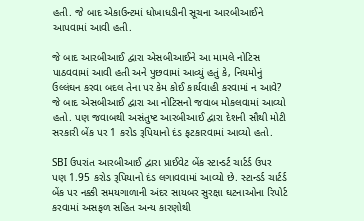હતી. જે બાદ એકાઉન્ટમાં ધોખાધડીની સૂચના આરબીઆઈને આપવામાં આવી હતી.

જે બાદ આરબીઆઈ દ્વારા એસબીઆઈને આ મામલે નોટિસ પાઠવવામાં આવી હતી અને પુછવામાં આવ્યું હતું કે, નિયમોનું ઉલ્લંઘન કરવા બદલ તેના પર કેમ કોઈ કાર્યવાહી કરવામાં ન આવે? જે બાદ એસબીઆઈ દ્વારા આ નોટિસનો જવાબ મોકલવામાં આવ્યો હતો. પણ જવાબથી અસંતુષ્ટ આરબીઆઈ દ્વારા દેશની સૌથી મોટી સરકારી બેંક પર 1 કરોડ રૂપિયાનો દંડ ફટકારવામાં આવ્યો હતો.

SBI ઉપરાંત આરબીઆઈ દ્વારા પ્રાઈવેટ બેંક સ્ટાન્ડર્ટ ચાર્ટર્ડ ઉપર પણ 1.95 કરોડ રૂપિયાનો દંડ લગાવવામાં આવ્યો છે. સ્ટાન્ડર્ડ ચાર્ટર્ડ બેંક પર નક્કી સમયગાળાની અંદર સાયબર સુરક્ષા ઘટનાઓના રિપોર્ટ કરવામાં અસફળ સહિત અન્ય કારણોથી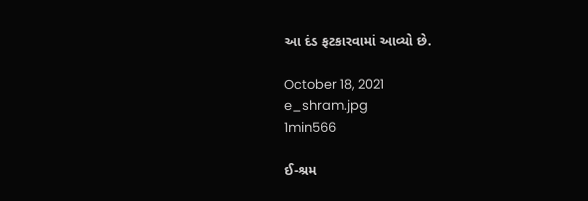આ દંડ ફટકારવામાં આવ્યો છે.

October 18, 2021
e_shram.jpg
1min566

ઈ-શ્રમ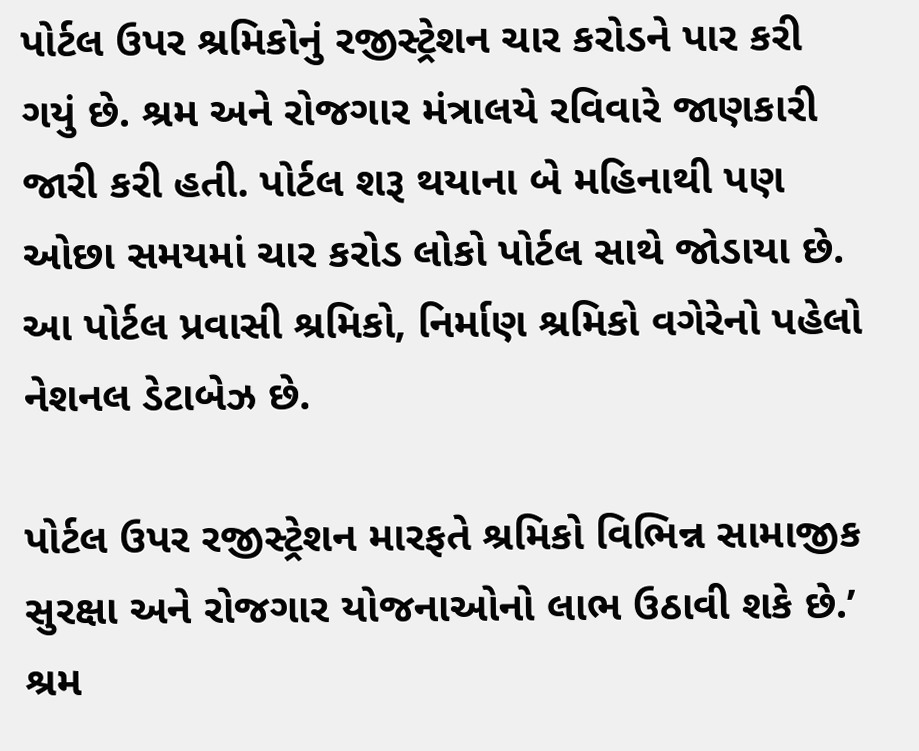પોર્ટલ ઉપર શ્રમિકોનું રજીસ્ટ્રેશન ચાર કરોડને પાર કરી ગયું છે. શ્રમ અને રોજગાર મંત્રાલયે રવિવારે જાણકારી જારી કરી હતી. પોર્ટલ શરૂ થયાના બે મહિનાથી પણ ઓછા સમયમાં ચાર કરોડ લોકો પોર્ટલ સાથે જોડાયા છે. આ પોર્ટલ પ્રવાસી શ્રમિકો, નિર્માણ શ્રમિકો વગેરેનો પહેલો નેશનલ ડેટાબેઝ છે.

પોર્ટલ ઉપર રજીસ્ટ્રેશન મારફતે શ્રમિકો વિભિન્ન સામાજીક સુરક્ષા અને રોજગાર યોજનાઓનો લાભ ઉઠાવી શકે છે.’ શ્રમ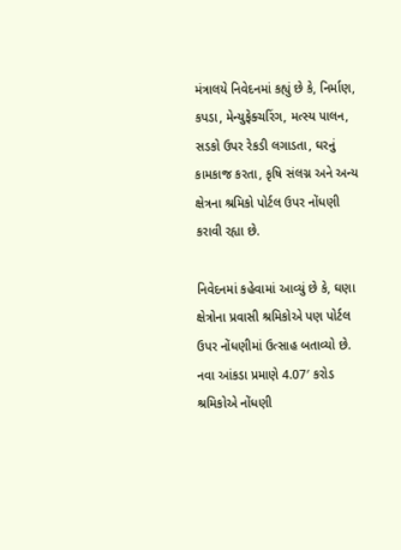મંત્રાલયે નિવેદનમાં કહ્યું છે કે, નિર્માણ, કપડા, મેન્યુફેક્ચરિંગ, મત્સ્ય પાલન, સડકો ઉપર રેકડી લગાડતા, ઘરનું કામકાજ કરતા, કૃષિ સંલગ્ન અને અન્ય ક્ષેત્રના શ્રમિકો પોર્ટલ ઉપર નોંધણી કરાવી રહ્યા છે.

નિવેદનમાં કહેવામાં આવ્યું છે કે, ઘણા ક્ષેત્રોના પ્રવાસી શ્રમિકોએ પણ પોર્ટલ ઉપર નોંધણીમાં ઉત્સાહ બતાવ્યો છે. નવા આંકડા પ્રમાણે 4.07′ કરોડ શ્રમિકોએ નોંધણી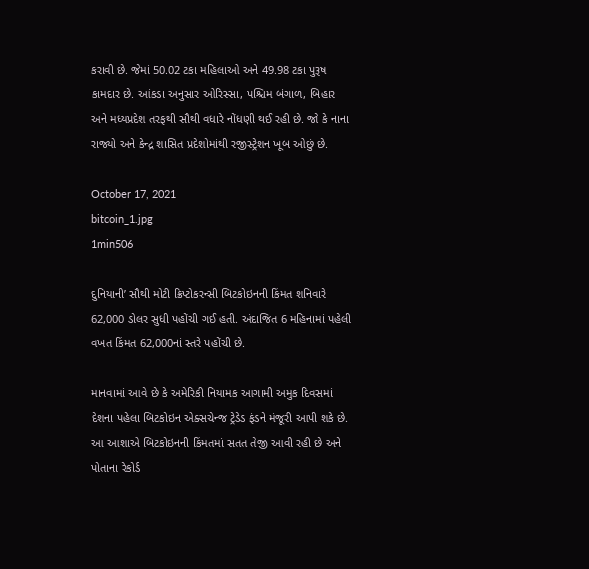કરાવી છે. જેમાં 50.02 ટકા મહિલાઓ અને 49.98 ટકા પુરૂષ કામદાર છે. આંકડા અનુસાર ઓરિસ્સા, પશ્ચિમ બંગાળ, બિહાર અને મધ્યપ્રદેશ તરફથી સૌથી વધારે નોંધણી થઈ રહી છે. જો કે નાના રાજ્યો અને કેન્દ્ર શાસિત પ્રદેશોમાંથી રજીસ્ટ્રેશન ખૂબ ઓછું છે.

October 17, 2021
bitcoin_1.jpg
1min506

દુનિયાની’ સૌથી મોટી ક્રિપ્ટોકરન્સી બિટકોઇનની કિંમત શનિવારે 62,000 ડોલર સુધી પહોંચી ગઈ હતી. અંદાજિત 6 મહિનામાં પહેલી વખત કિંમત 62,000નાં સ્તરે પહોંચી છે.

માનવામાં આવે છે કે અમેરિકી નિયામક આગામી અમુક દિવસમાં દેશના પહેલા બિટકોઇન એક્સચેન્જ ટ્રેડેડ ફંડને મંજૂરી આપી શકે છે. આ આશાએ બિટકોઇનની કિંમતમાં સતત તેજી આવી રહી છે અને પોતાના રેકોર્ડ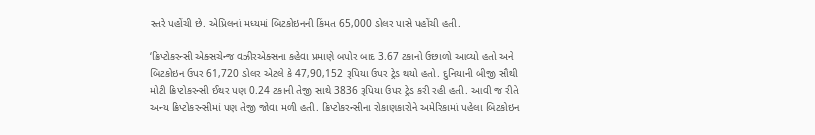સ્તરે પહોંચી છે. એપ્રિલનાં મધ્યમાં બિટકોઇનની કિંમત 65,000 ડોલર પાસે પહોંચી હતી.

‘ક્રિપ્ટોકરન્સી એક્સચેન્જ વઝીરએક્સના કહેવા પ્રમાણે બપોર બાદ 3.67 ટકાનો ઉછાળો આવ્યો હતો અને બિટકોઇન ઉપર 61,720 ડોલર એટલે કે 47,90,152 રૂપિયા ઉપર ટ્રેડ થયો હતો. દુનિયાની બીજી સૌથી મોટી ક્રિપ્ટોકરન્સી ઈથર પણ 0.24 ટકાની તેજી સાથે 3836 રૂપિયા ઉપર ટ્રેડ કરી રહી હતી. આવી જ રીતે અન્ય ક્રિપ્ટોકરન્સીમાં પણ તેજી જોવા મળી હતી. ક્રિપ્ટોકરન્સીના રોકાણકારોને અમેરિકામાં પહેલા બિટકોઇન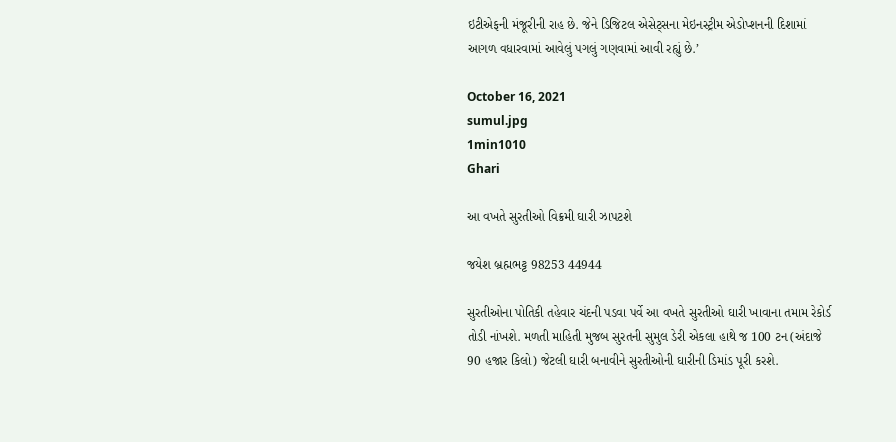ઇટીએફની મંજૂરીની રાહ છે. જેને ડિજિટલ એસેટ્સના મેઇનસ્ટ્રીમ એડોપ્શનની દિશામાં આગળ વધારવામાં આવેલું પગલું ગણવામાં આવી રહ્યું છે.’

October 16, 2021
sumul.jpg
1min1010
Ghari

આ વખતે સુરતીઓ વિક્રમી ઘારી ઝાપટશે

જયેશ બ્રહ્મભટ્ટ 98253 44944

સુરતીઓના પોતિકી તહેવાર ચંદની પડવા પર્વે આ વખતે સુરતીઓ ઘારી ખાવાના તમામ રેકોર્ડ તોડી નાંખશે. મળતી માહિતી મુજબ સુરતની સુમુલ ડેરી એકલા હાથે જ 100 ટન (અંદાજે 90 હજાર કિલો) જેટલી ઘારી બનાવીને સુરતીઓની ઘારીની ડિમાંડ પૂરી કરશે.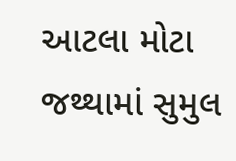આટલા મોટા જથ્થામાં સુમુલ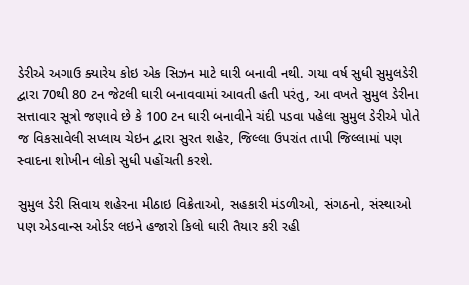ડેરીએ અગાઉ ક્યારેય કોઇ એક સિઝન માટે ઘારી બનાવી નથી. ગયા વર્ષ સુધી સુમુલડેરી દ્વારા 70થી 80 ટન જેટલી ઘારી બનાવવામાં આવતી હતી પરંતુ, આ વખતે સુમુલ ડેરીના સત્તાવાર સૂત્રો જણાવે છે કે 100 ટન ઘારી બનાવીને ચંદી પડવા પહેલા સુમુલ ડેરીએ પોતે જ વિકસાવેલી સપ્લાય ચેઇન દ્વારા સુરત શહેર, જિલ્લા ઉપરાંત તાપી જિલ્લામાં પણ સ્વાદના શોખીન લોકો સુધી પહોંચતી કરશે.

સુમુલ ડેરી સિવાય શહેરના મીઠાઇ વિક્રેતાઓ, સહકારી મંડળીઓ, સંગઠનો, સંસ્થાઓ પણ એડવાન્સ ઓર્ડર લઇને હજારો કિલો ઘારી તૈયાર કરી રહી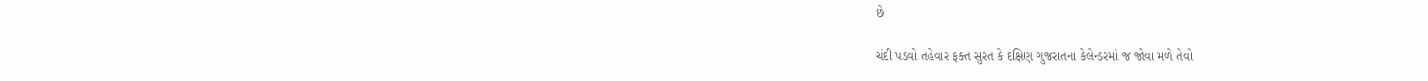છે

ચંદી પડવો તહેવાર ફક્ત સુરત કે દક્ષિણ ગુજરાતના કેલેન્ડરમાં જ જોવા મળે તેવો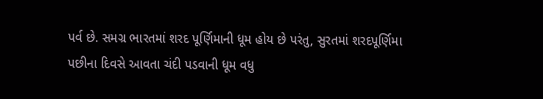પર્વ છે. સમગ્ર ભારતમાં શરદ પૂર્ણિમાની ધૂમ હોય છે પરંતુ, સુરતમાં શરદપૂર્ણિમા પછીના દિવસે આવતા ચંદી પડવાની ધૂમ વધુ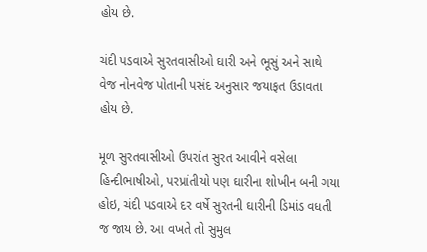હોય છે.

ચંદી પડવાએ સુરતવાસીઓ ઘારી અને ભૂસું અને સાથે વેજ નોનવેજ પોતાની પસંદ અનુસાર જયાફત ઉડાવતા હોય છે.

મૂળ સુરતવાસીઓ ઉપરાંત સુરત આવીને વસેલા હિન્દીભાષીઓ, પરપ્રાંતીયો પણ ઘારીના શોખીન બની ગયા હોઇ, ચંદી પડવાએ દર વર્ષે સુરતની ઘારીની ડિમાંડ વધતી જ જાય છે. આ વખતે તો સુમુલ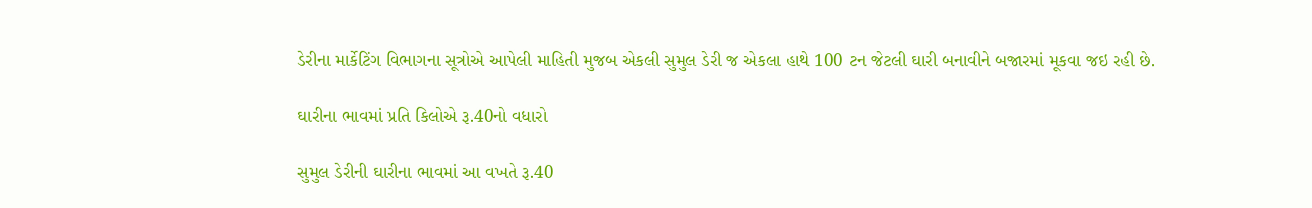ડેરીના માર્કેટિંગ વિભાગના સૂત્રોએ આપેલી માહિતી મુજબ એકલી સુમુલ ડેરી જ એકલા હાથે 100 ટન જેટલી ઘારી બનાવીને બજારમાં મૂકવા જઇ રહી છે.

ઘારીના ભાવમાં પ્રતિ કિલોએ રૂ.40નો વધારો

સુમુલ ડેરીની ઘારીના ભાવમાં આ વખતે રૂ.40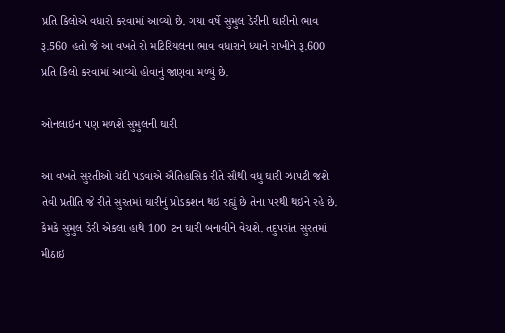પ્રતિ કિલોએ વધારો કરવામાં આવ્યો છે. ગયા વર્ષે સુમુલ ડેરીની ઘારીનો ભાવ રૂ.560 હતો જે આ વખતે રો મટિરિયલના ભાવ વધારાને ધ્યાને રાખીને રૂ.600 પ્રતિ કિલો કરવામાં આવ્યો હોવાનું જાણવા મળ્યું છે.

ઓનલાઇન પણ મળશે સુમુલની ઘારી

આ વખતે સુરતીઓ ચંદી પડવાએ ઐતિહાસિક રીતે સૌથી વધુ ઘારી ઝાપટી જશે તેવી પ્રતીતિ જે રીતે સુરતમાં ઘારીનું પ્રોડકશન થઇ રહ્યું છે તેના પરથી થઇને રહે છે. કેમકે સુમુલ ડેરી એકલા હાથે 100 ટન ઘારી બનાવીને વેચશે. તદુપરાંત સુરતમાં મીઠાઇ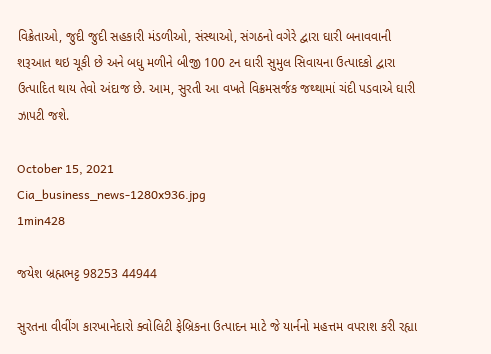વિક્રેતાઓ, જુદી જુદી સહકારી મંડળીઓ, સંસ્થાઓ, સંગઠનો વગેરે દ્વારા ઘારી બનાવવાની શરૂઆત થઇ ચૂકી છે અને બધુ મળીને બીજી 100 ટન ઘારી સુમુલ સિવાયના ઉત્પાદકો દ્વારા ઉત્પાદિત થાય તેવો અંદાજ છે. આમ, સુરતી આ વખતે વિક્રમસર્જક જથ્થામાં ચંદી પડવાએ ઘારી ઝાપટી જશે.

October 15, 2021
Cia_business_news-1280x936.jpg
1min428

જયેશ બ્રહ્મભટ્ટ 98253 44944

સુરતના વીવીંગ કારખાનેદારો ક્વોલિટી ફેબ્રિકના ઉત્પાદન માટે જે યાર્નનો મહત્તમ વપરાશ કરી રહ્યા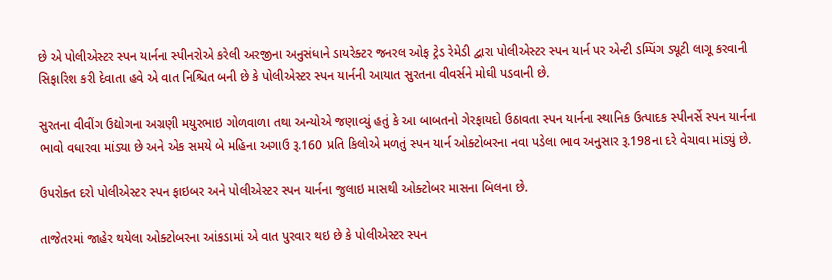છે એ પોલીએસ્ટર સ્પન યાર્નના સ્પીનરોએ કરેલી અરજીના અનુસંધાને ડાયરેક્ટર જનરલ ઓફ ટ્રેડ રેમેડી દ્વારા પોલીએસ્ટર સ્પન યાર્ન પર એન્ટી ડમ્પિંગ ડ્યૂટી લાગૂ કરવાની સિફારિશ કરી દેવાતા હવે એ વાત નિશ્ચિત બની છે કે પોલીએસ્ટર સ્પન યાર્નની આયાત સુરતના વીવર્સને મોઘી પડવાની છે.

સુરતના વીવીંગ ઉદ્યોગના અગ્રણી મયુરભાઇ ગોળવાળા તથા અન્યોએ જણાવ્યું હતું કે આ બાબતનો ગેરફાયદો ઉઠાવતા સ્પન યાર્નના સ્થાનિક ઉત્પાદક સ્પીનર્સે સ્પન યાર્નના ભાવો વધારવા માંડ્યા છે અને એક સમયે બે મહિના અગાઉ રૂ.160 પ્રતિ કિલોએ મળતું સ્પન યાર્ન ઓક્ટોબરના નવા પડેલા ભાવ અનુસાર રૂ.198ના દરે વેચાવા માંડ્યું છે.

ઉપરોક્ત દરો પોલીએસ્ટર સ્પન ફાઇબર અને પોલીએસ્ટર સ્પન યાર્નના જુલાઇ માસથી ઓક્ટોબર માસના બિલના છે.

તાજેતરમાં જાહેર થયેલા ઓક્ટોબરના આંકડામાં એ વાત પુરવાર થઇ છે કે પોલીએસ્ટર સ્પન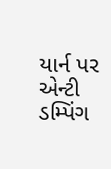યાર્ન પર એન્ટી ડમ્પિંગ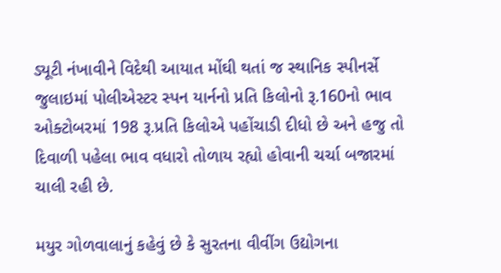ડ્યૂટી નંખાવીને વિદેથી આયાત મોંઘી થતાં જ સ્થાનિક સ્પીનર્સે જુલાઇમાં પોલીએસ્ટર સ્પન યાર્નનો પ્રતિ કિલોનો રૂ.160નો ભાવ ઓક્ટોબરમાં 198 રૂ.પ્રતિ કિલોએ પહોંચાડી દીધો છે અને હજુ તો દિવાળી પહેલા ભાવ વધારો તોળાય રહ્યો હોવાની ચર્ચા બજારમાં ચાલી રહી છે.

મયુર ગોળવાલાનું કહેવું છે કે સુરતના વીવીંગ ઉદ્યોગના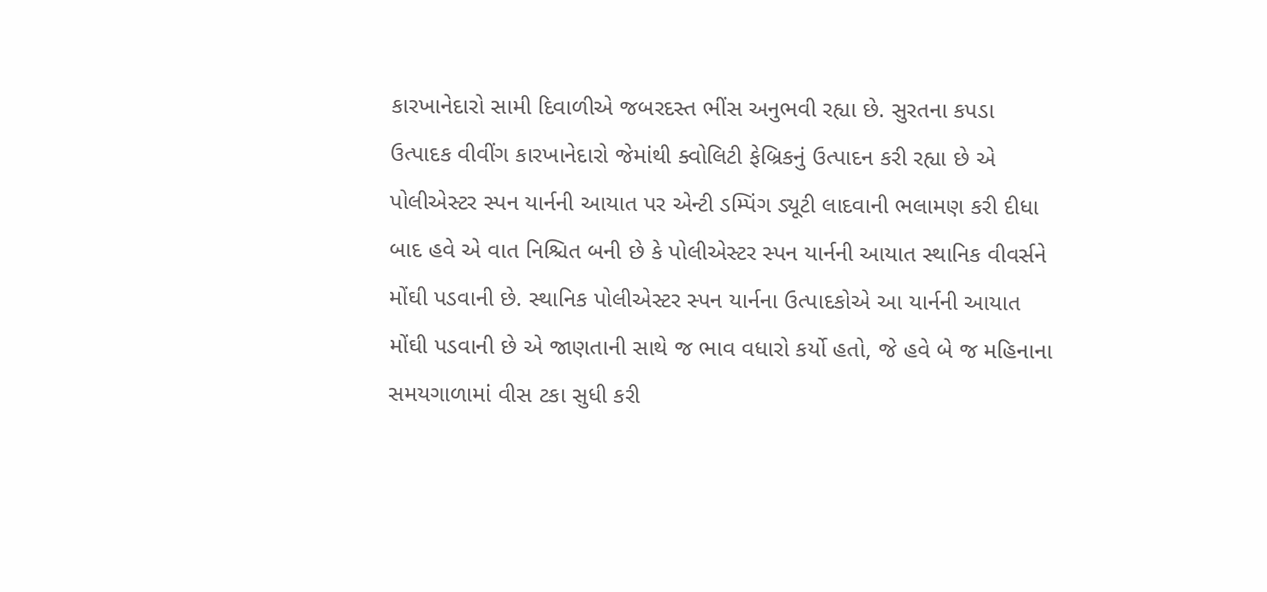કારખાનેદારો સામી દિવાળીએ જબરદસ્ત ભીંસ અનુભવી રહ્યા છે. સુરતના કપડા ઉત્પાદક વીવીંગ કારખાનેદારો જેમાંથી ક્વોલિટી ફેબ્રિકનું ઉત્પાદન કરી રહ્યા છે એ પોલીએસ્ટર સ્પન યાર્નની આયાત પર એન્ટી ડમ્પિંગ ડ્યૂટી લાદવાની ભલામણ કરી દીધા બાદ હવે એ વાત નિશ્ચિત બની છે કે પોલીએસ્ટર સ્પન યાર્નની આયાત સ્થાનિક વીવર્સને મોંઘી પડવાની છે. સ્થાનિક પોલીએસ્ટર સ્પન યાર્નના ઉત્પાદકોએ આ યાર્નની આયાત મોંઘી પડવાની છે એ જાણતાની સાથે જ ભાવ વધારો કર્યો હતો, જે હવે બે જ મહિનાના સમયગાળામાં વીસ ટકા સુધી કરી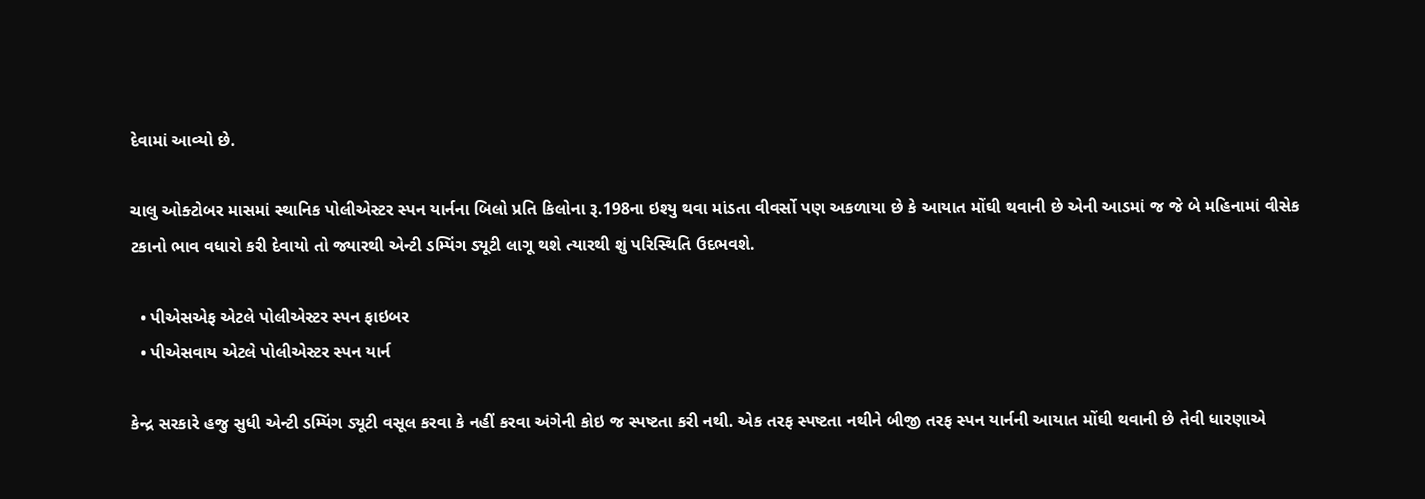દેવામાં આવ્યો છે.

ચાલુ ઓક્ટોબર માસમાં સ્થાનિક પોલીએસ્ટર સ્પન યાર્નના બિલો પ્રતિ કિલોના રૂ.198ના ઇશ્યુ થવા માંડતા વીવર્સો પણ અકળાયા છે કે આયાત મોંઘી થવાની છે એની આડમાં જ જે બે મહિનામાં વીસેક ટકાનો ભાવ વધારો કરી દેવાયો તો જ્યારથી એન્ટી ડમ્પિંગ ડ્યૂટી લાગૂ થશે ત્યારથી શું પરિસ્થિતિ ઉદભવશે.

  • પીએસએફ એટલે પોલીએસ્ટર સ્પન ફાઇબર
  • પીએસવાય એટલે પોલીએસ્ટર સ્પન યાર્ન

કેન્દ્ર સરકારે હજુ સુધી એન્ટી ડમ્પિંગ ડ્યૂટી વસૂલ કરવા કે નહીં કરવા અંગેની કોઇ જ સ્પષ્ટતા કરી નથી. એક તરફ સ્પષ્ટતા નથીને બીજી તરફ સ્પન યાર્નની આયાત મોંઘી થવાની છે તેવી ધારણાએ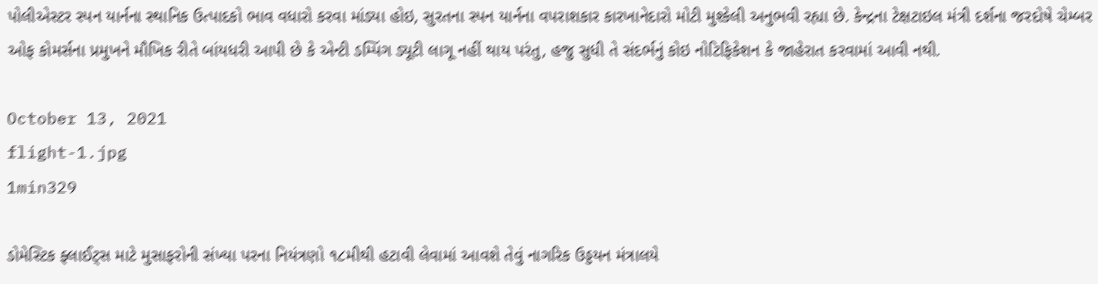પોલીએસ્ટર સ્પન યાર્નના સ્થાનિક ઉત્પાદકો ભાવ વધારો કરવા માંડ્યા હોઇ, સુરતના સ્પન યાર્નના વપરાશકાર કારખાનેદારો મોટી મુશ્કેલી અનુભવી રહ્યા છે. કેન્દ્રના ટેક્ષટાઇલ મંત્રી દર્શના જરદોષે ચેમ્બર ઓફ કોમર્સના પ્રમુખને મૌખિક રીતે બાંયધરી આપી છે કે એન્ટી ડમ્પિંગ ડ્યૂટી લાગૂ નહીં થાય પરંતુ, હજુ સુધી તે સંદર્ભનું કોઇ નોટિફિકેશન કે જાહેરાત કરવામાં આવી નથી.

October 13, 2021
flight-1.jpg
1min329

ડોમેસ્ટિક ફ્લાઈટ્સ માટે મુસાફરોની સંખ્યા પરના નિયંત્રણો ૧૮મીથી હટાવી લેવામાં આવશે તેવું નાગરિક ઉડ્ડયન મંત્રાલયે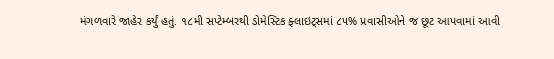મંગળવારે જાહેર કર્યું હતું. ૧૮મી સપ્ટેમ્બરથી ડોમેસ્ટિક ફ્લાઇટ્સમાં ૮૫% પ્રવાસીઓને જ છૂટ આપવામાં આવી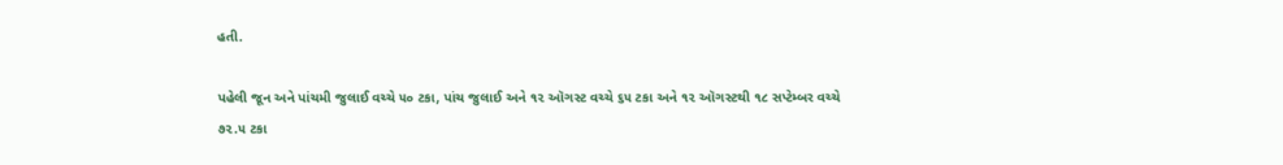હતી.

પહેલી જૂન અને પાંચમી જુલાઈ વચ્ચે ૫૦ ટકા, પાંચ જુલાઈ અને ૧૨ ઑગસ્ટ વચ્ચે ૬૫ ટકા અને ૧૨ ઑગસ્ટથી ૧૮ સપ્ટેમ્બર વચ્ચે ૭૨.૫ ટકા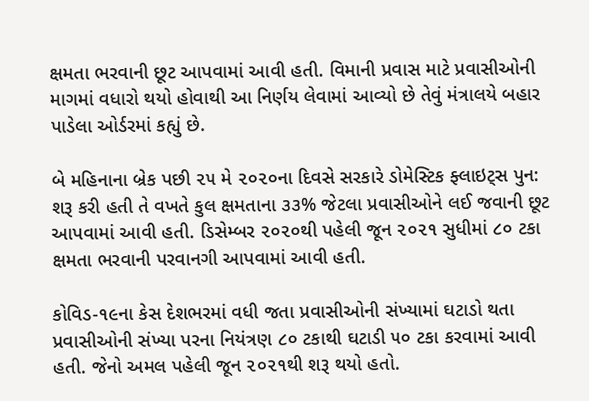ક્ષમતા ભરવાની છૂટ આપવામાં આવી હતી. વિમાની પ્રવાસ માટે પ્રવાસીઓની માગમાં વધારો થયો હોવાથી આ નિર્ણય લેવામાં આવ્યો છે તેવું મંત્રાલયે બહાર પાડેલા ઓર્ડરમાં કહ્યું છે.

બે મહિનાના બ્રેક પછી ૨૫ મે ૨૦૨૦ના દિવસે સરકારે ડોમેસ્ટિક ફ્લાઇટ્સ પુન: શરૂ કરી હતી તે વખતે કુલ ક્ષમતાના ૩૩% જેટલા પ્રવાસીઓને લઈ જવાની છૂટ આપવામાં આવી હતી. ડિસેમ્બર ૨૦૨૦થી પહેલી જૂન ૨૦૨૧ સુધીમાં ૮૦ ટકા ક્ષમતા ભરવાની પરવાનગી આપવામાં આવી હતી.

કોવિડ-૧૯ના કેસ દેશભરમાં વધી જતા પ્રવાસીઓની સંખ્યામાં ઘટાડો થતા પ્રવાસીઓની સંખ્યા પરના નિયંત્રણ ૮૦ ટકાથી ઘટાડી ૫૦ ટકા કરવામાં આવી હતી. જેનો અમલ પહેલી જૂન ૨૦૨૧થી શરૂ થયો હતો.